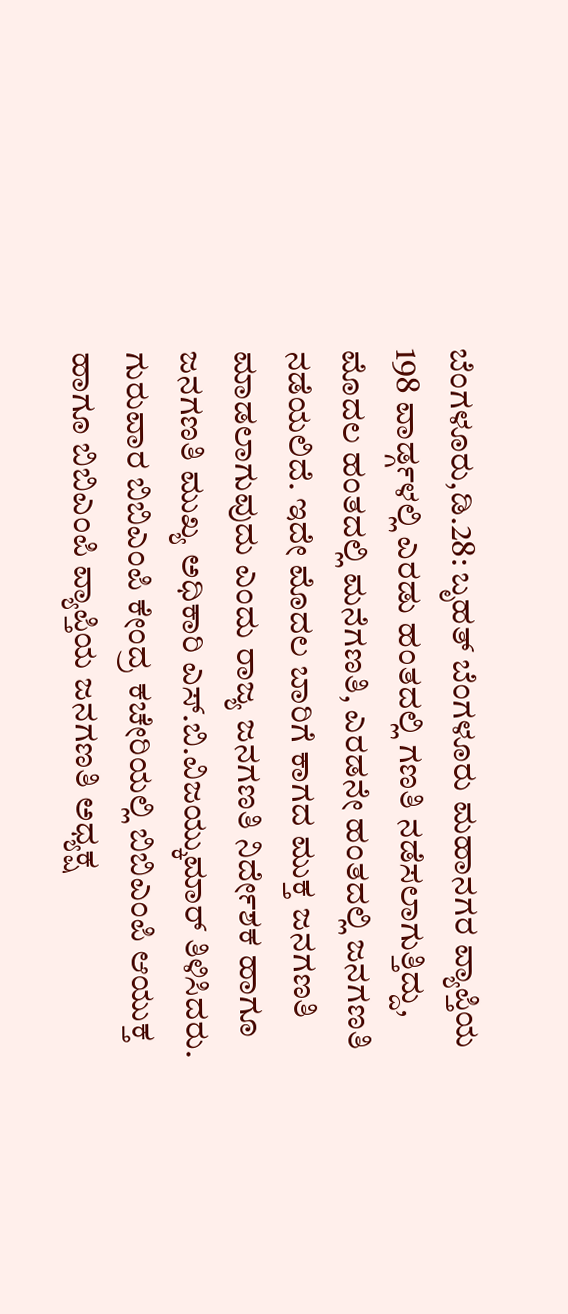ಬೆಂಗಳೂರು,ಡಿ.28: ಬೃಹತ್ ಬೆಂಗಳೂರು ಮಹಾನಗರ ವ್ಯಾಪ್ತಿಯ 198 ವಾರ್ಡ್ಗಳಲ್ಲಿ ಎರಡು ಹಂತದಲ್ಲಿ ಗಣತಿ ನಡೆಸಲಾಗುತ್ತಿದ್ದು, ಮೊದಲ ಹಂತದಲ್ಲಿ ಮನೆಗಣತಿ, ಎರಡನೇ ಹಂತದಲ್ಲಿ ಜನಗಣತಿ ನಡೆಯಲಿದೆ. ಇದೇ ಮೊದಲ ಬಾರಿಗೆ ಕಾಗದ ಮುಕ್ತ ಜನಗಣತಿ ಮಾಡಲಾಗುವುದು ಎಂದು ರಾಜ್ಯ ಜನಗಣತಿ ನಿರ್ದೇಶಕ ಹಾಗೂ ಜನಗಣತಿ ಮುಖ್ಯ ಅಧಿಕಾರಿ ಎಸ್.ಬಿ.ವಿಜಯ್ಕುಮಾರ್ ತಿಳಿಸಿದರು.
ಗುರುವಾರ ಬಿಬಿಎಂಪಿ ಕೇಂದ್ರ ಕಚೇರಿಯಲ್ಲಿ ಬಿಬಿಎಂಪಿ ಆಯುಕ್ತ ಹಾಗೂ ಬಿಬಿಎಂಪಿ ವ್ಯಾಪ್ತಿಯ ಜನಗಣತಿ ಅಧ್ಯಕ್ಷ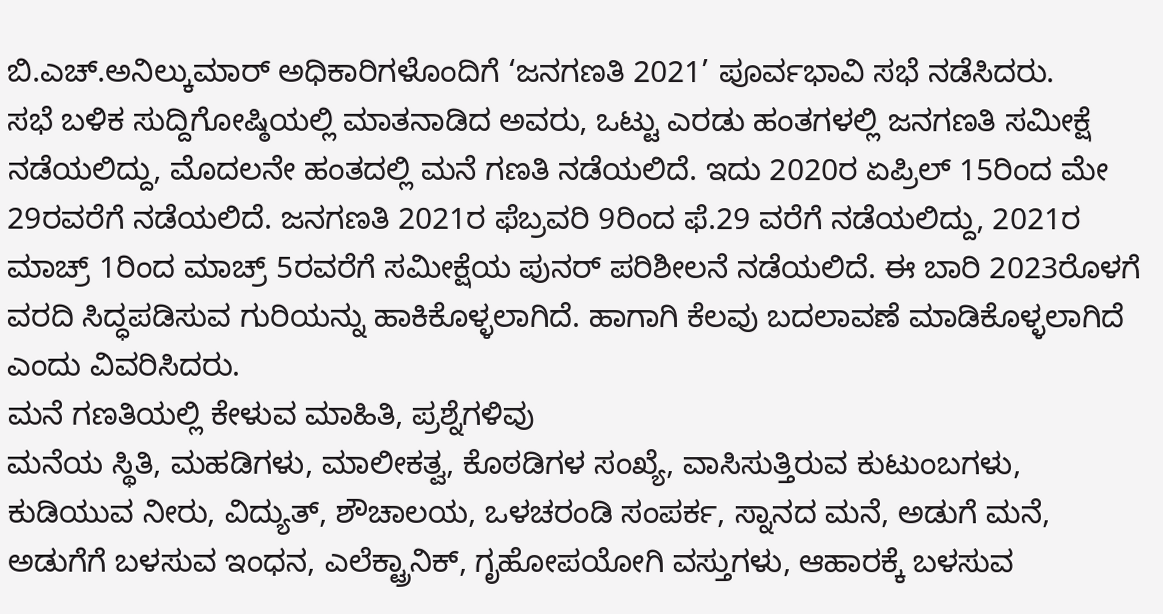ಬಿ.ಎಚ್.ಅನಿಲ್ಕುಮಾರ್ ಅಧಿಕಾರಿಗಳೊಂದಿಗೆ ‘ಜನಗಣತಿ 2021’ ಪೂರ್ವಭಾವಿ ಸಭೆ ನಡೆಸಿದರು.
ಸಭೆ ಬಳಿಕ ಸುದ್ದಿಗೋಷ್ಠಿಯಲ್ಲಿ ಮಾತನಾಡಿದ ಅವರು, ಒಟ್ಟು ಎರಡು ಹಂತಗಳಲ್ಲಿ ಜನಗಣತಿ ಸಮೀಕ್ಷೆ ನಡೆಯಲಿದ್ದು, ಮೊದಲನೇ ಹಂತದಲ್ಲಿ ಮನೆ ಗಣತಿ ನಡೆಯಲಿದೆ. ಇದು 2020ರ ಏಪ್ರಿಲ್ 15ರಿಂದ ಮೇ 29ರವರೆಗೆ ನಡೆಯಲಿದೆ. ಜನಗಣತಿ 2021ರ ಫೆಬ್ರವರಿ 9ರಿಂದ ಫೆ.29 ವರೆಗೆ ನಡೆಯಲಿದ್ದು, 2021ರ ಮಾಚ್ರ್ 1ರಿಂದ ಮಾಚ್ರ್ 5ರವರೆಗೆ ಸಮೀಕ್ಷೆಯ ಪುನರ್ ಪರಿಶೀಲನೆ ನಡೆಯಲಿದೆ. ಈ ಬಾರಿ 2023ರೊಳಗೆ ವರದಿ ಸಿದ್ಧಪಡಿಸುವ ಗುರಿಯನ್ನು ಹಾಕಿಕೊಳ್ಳಲಾಗಿದೆ. ಹಾಗಾಗಿ ಕೆಲವು ಬದಲಾವಣೆ ಮಾಡಿಕೊಳ್ಳಲಾಗಿದೆ ಎಂದು ವಿವರಿಸಿದರು.
ಮನೆ ಗಣತಿಯಲ್ಲಿ ಕೇಳುವ ಮಾಹಿತಿ, ಪ್ರಶ್ನೆಗಳಿವು
ಮನೆಯ ಸ್ಥಿತಿ, ಮಹಡಿಗಳು, ಮಾಲೀಕತ್ವ, ಕೊಠಡಿಗಳ ಸಂಖ್ಯೆ, ವಾಸಿಸುತ್ತಿರುವ ಕುಟುಂಬಗಳು, ಕುಡಿಯುವ ನೀರು, ವಿದ್ಯುತ್, ಶೌಚಾಲಯ, ಒಳಚರಂಡಿ ಸಂಪರ್ಕ, ಸ್ನಾನದ ಮನೆ, ಅಡುಗೆ ಮನೆ, ಅಡುಗೆಗೆ ಬಳಸುವ ಇಂಧನ, ಎಲೆಕ್ಟ್ರಾನಿಕ್, ಗೃಹೋಪಯೋಗಿ ವಸ್ತುಗಳು, ಆಹಾರಕ್ಕೆ ಬಳಸುವ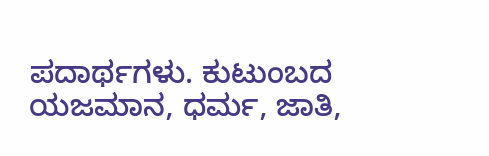ಪದಾರ್ಥಗಳು. ಕುಟುಂಬದ ಯಜಮಾನ, ಧರ್ಮ, ಜಾತಿ,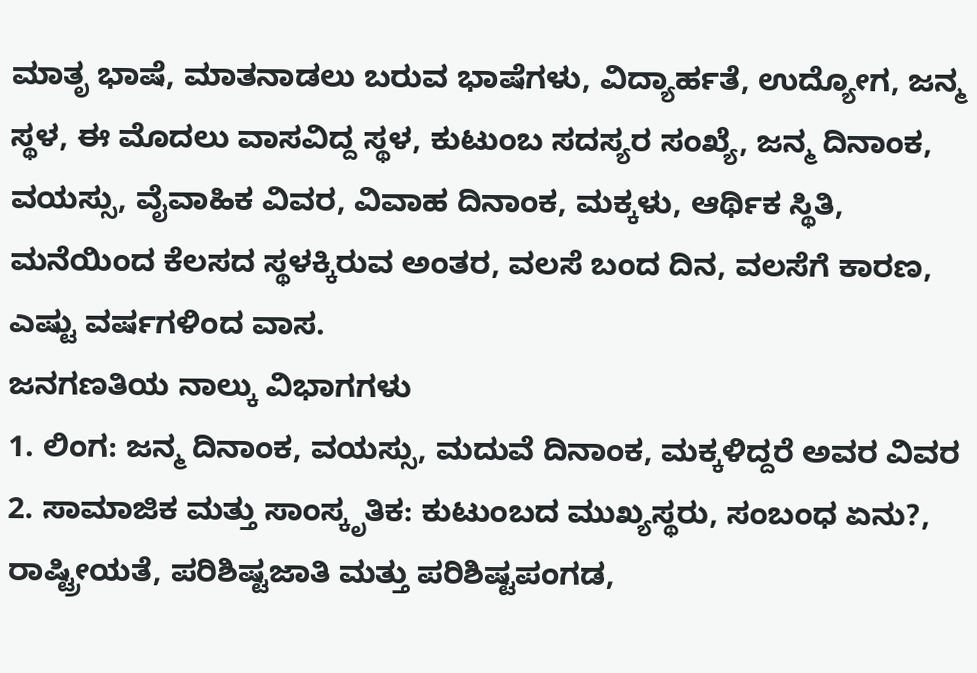ಮಾತೃ ಭಾಷೆ, ಮಾತನಾಡಲು ಬರುವ ಭಾಷೆಗಳು, ವಿದ್ಯಾರ್ಹತೆ, ಉದ್ಯೋಗ, ಜನ್ಮ ಸ್ಥಳ, ಈ ಮೊದಲು ವಾಸವಿದ್ದ ಸ್ಥಳ, ಕುಟುಂಬ ಸದಸ್ಯರ ಸಂಖ್ಯೆ, ಜನ್ಮ ದಿನಾಂಕ, ವಯಸ್ಸು, ವೈವಾಹಿಕ ವಿವರ, ವಿವಾಹ ದಿನಾಂಕ, ಮಕ್ಕಳು, ಆರ್ಥಿಕ ಸ್ಥಿತಿ, ಮನೆಯಿಂದ ಕೆಲಸದ ಸ್ಥಳಕ್ಕಿರುವ ಅಂತರ, ವಲಸೆ ಬಂದ ದಿನ, ವಲಸೆಗೆ ಕಾರಣ, ಎಷ್ಟು ವರ್ಷಗಳಿಂದ ವಾಸ.
ಜನಗಣತಿಯ ನಾಲ್ಕು ವಿಭಾಗಗಳು
1. ಲಿಂಗ: ಜನ್ಮ ದಿನಾಂಕ, ವಯಸ್ಸು, ಮದುವೆ ದಿನಾಂಕ, ಮಕ್ಕಳಿದ್ದರೆ ಅವರ ವಿವರ
2. ಸಾಮಾಜಿಕ ಮತ್ತು ಸಾಂಸ್ಕೃತಿಕ: ಕುಟುಂಬದ ಮುಖ್ಯಸ್ಥರು, ಸಂಬಂಧ ಏನು?, ರಾಷ್ಟ್ರೀಯತೆ, ಪರಿಶಿಷ್ಟಜಾತಿ ಮತ್ತು ಪರಿಶಿಷ್ಟಪಂಗಡ,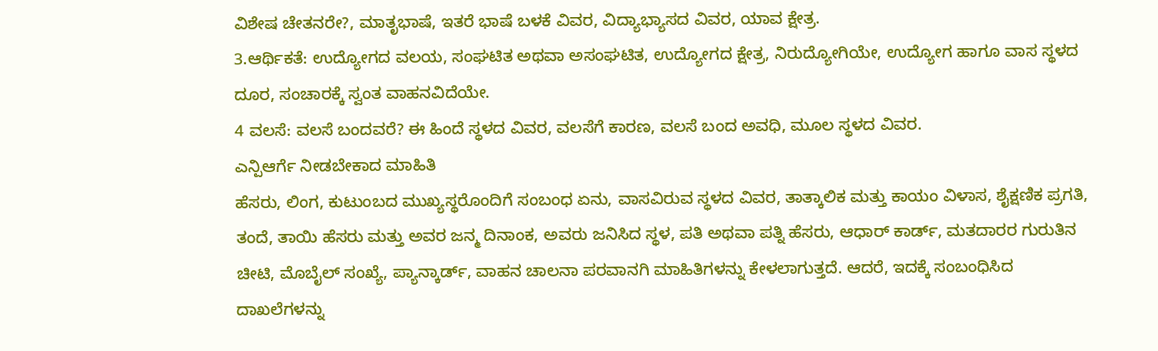ವಿಶೇಷ ಚೇತನರೇ?, ಮಾತೃಭಾಷೆ, ಇತರೆ ಭಾಷೆ ಬಳಕೆ ವಿವರ, ವಿದ್ಯಾಭ್ಯಾಸದ ವಿವರ, ಯಾವ ಕ್ಷೇತ್ರ.
3.ಆರ್ಥಿಕತೆ: ಉದ್ಯೋಗದ ವಲಯ, ಸಂಘಟಿತ ಅಥವಾ ಅಸಂಘಟಿತ, ಉದ್ಯೋಗದ ಕ್ಷೇತ್ರ, ನಿರುದ್ಯೋಗಿಯೇ, ಉದ್ಯೋಗ ಹಾಗೂ ವಾಸ ಸ್ಥಳದ ದೂರ, ಸಂಚಾರಕ್ಕೆ ಸ್ವಂತ ವಾಹನವಿದೆಯೇ.
4 ವಲಸೆ: ವಲಸೆ ಬಂದವರೆ? ಈ ಹಿಂದೆ ಸ್ಥಳದ ವಿವರ, ವಲಸೆಗೆ ಕಾರಣ, ವಲಸೆ ಬಂದ ಅವಧಿ, ಮೂಲ ಸ್ಥಳದ ವಿವರ.
ಎನ್ಪಿಆರ್ಗೆ ನೀಡಬೇಕಾದ ಮಾಹಿತಿ
ಹೆಸರು, ಲಿಂಗ, ಕುಟುಂಬದ ಮುಖ್ಯಸ್ಥರೊಂದಿಗೆ ಸಂಬಂಧ ಏನು, ವಾಸವಿರುವ ಸ್ಥಳದ ವಿವರ, ತಾತ್ಕಾಲಿಕ ಮತ್ತು ಕಾಯಂ ವಿಳಾಸ, ಶೈಕ್ಷಣಿಕ ಪ್ರಗತಿ, ತಂದೆ, ತಾಯಿ ಹೆಸರು ಮತ್ತು ಅವರ ಜನ್ಮ ದಿನಾಂಕ, ಅವರು ಜನಿಸಿದ ಸ್ಥಳ, ಪತಿ ಅಥವಾ ಪತ್ನಿ ಹೆಸರು, ಆಧಾರ್ ಕಾರ್ಡ್, ಮತದಾರರ ಗುರುತಿನ ಚೀಟಿ, ಮೊಬೈಲ್ ಸಂಖ್ಯೆ, ಪ್ಯಾನ್ಕಾರ್ಡ್, ವಾಹನ ಚಾಲನಾ ಪರವಾನಗಿ ಮಾಹಿತಿಗಳನ್ನು ಕೇಳಲಾಗುತ್ತದೆ. ಆದರೆ, ಇದಕ್ಕೆ ಸಂಬಂಧಿಸಿದ ದಾಖಲೆಗಳನ್ನು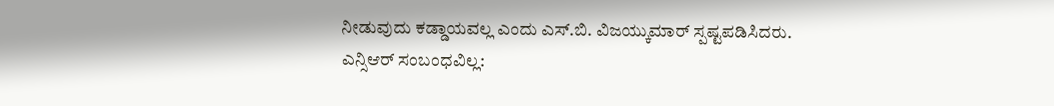ನೀಡುವುದು ಕಡ್ಡಾಯವಲ್ಲ ಎಂದು ಎಸ್.ಬಿ. ವಿಜಯ್ಕುಮಾರ್ ಸ್ಪಷ್ಟಪಡಿಸಿದರು.
ಎನ್ಸಿಆರ್ ಸಂಬಂಧವಿಲ್ಲ: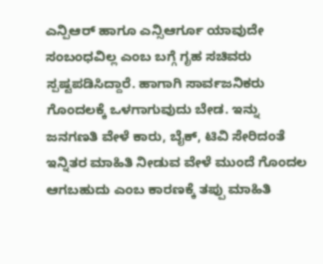ಎನ್ಪಿಆರ್ ಹಾಗೂ ಎನ್ಸಿಆರ್ಗೂ ಯಾವುದೇ ಸಂಬಂಧವಿಲ್ಲ ಎಂಬ ಬಗ್ಗೆ ಗೃಹ ಸಚಿವರು ಸ್ಪಷ್ಟಪಡಿಸಿದ್ದಾರೆ. ಹಾಗಾಗಿ ಸಾರ್ವಜನಿಕರು ಗೊಂದಲಕ್ಕೆ ಒಳಗಾಗುವುದು ಬೇಡ. ಇನ್ನು ಜನಗಣತಿ ವೇಳೆ ಕಾರು, ಬೈಕ್, ಟಿವಿ ಸೇರಿದಂತೆ ಇನ್ನಿತರ ಮಾಹಿತಿ ನೀಡುವ ವೇಳೆ ಮುಂದೆ ಗೊಂದಲ ಆಗಬಹುದು ಎಂಬ ಕಾರಣಕ್ಕೆ ತಪ್ಪು ಮಾಹಿತಿ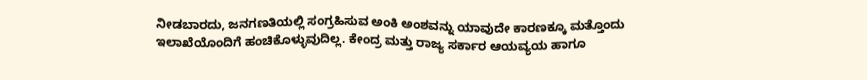ನೀಡಬಾರದು, ಜನಗಣತಿಯಲ್ಲಿ ಸಂಗ್ರಹಿಸುವ ಅಂಕಿ ಅಂಶವನ್ನು ಯಾವುದೇ ಕಾರಣಕ್ಕೂ ಮತ್ತೊಂದು ಇಲಾಖೆಯೊಂದಿಗೆ ಹಂಚಿಕೊಳ್ಳುವುದಿಲ್ಲ. ಕೇಂದ್ರ ಮತ್ತು ರಾಜ್ಯ ಸರ್ಕಾರ ಆಯವ್ಯಯ ಹಾಗೂ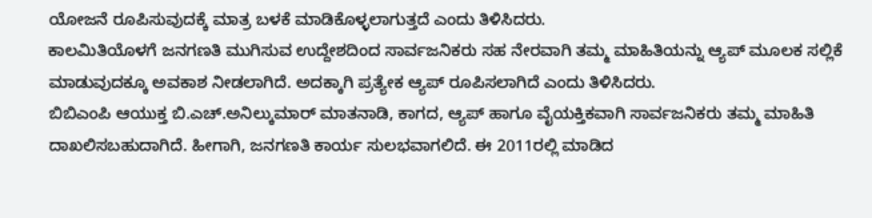ಯೋಜನೆ ರೂಪಿಸುವುದಕ್ಕೆ ಮಾತ್ರ ಬಳಕೆ ಮಾಡಿಕೊಳ್ಳಲಾಗುತ್ತದೆ ಎಂದು ತಿಳಿಸಿದರು.
ಕಾಲಮಿತಿಯೊಳಗೆ ಜನಗಣತಿ ಮುಗಿಸುವ ಉದ್ದೇಶದಿಂದ ಸಾರ್ವಜನಿಕರು ಸಹ ನೇರವಾಗಿ ತಮ್ಮ ಮಾಹಿತಿಯನ್ನು ಆ್ಯಪ್ ಮೂಲಕ ಸಲ್ಲಿಕೆ ಮಾಡುವುದಕ್ಕೂ ಅವಕಾಶ ನೀಡಲಾಗಿದೆ. ಅದಕ್ಕಾಗಿ ಪ್ರತ್ಯೇಕ ಆ್ಯಪ್ ರೂಪಿಸಲಾಗಿದೆ ಎಂದು ತಿಳಿಸಿದರು.
ಬಿಬಿಎಂಪಿ ಆಯುಕ್ತ ಬಿ.ಎಚ್.ಅನಿಲ್ಕುಮಾರ್ ಮಾತನಾಡಿ, ಕಾಗದ, ಆ್ಯಪ್ ಹಾಗೂ ವೈಯಕ್ತಿಕವಾಗಿ ಸಾರ್ವಜನಿಕರು ತಮ್ಮ ಮಾಹಿತಿ ದಾಖಲಿಸಬಹುದಾಗಿದೆ. ಹೀಗಾಗಿ, ಜನಗಣತಿ ಕಾರ್ಯ ಸುಲಭವಾಗಲಿದೆ. ಈ 2011ರಲ್ಲಿ ಮಾಡಿದ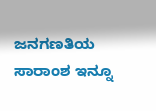ಜನಗಣತಿಯ ಸಾರಾಂಶ ಇನ್ನೂ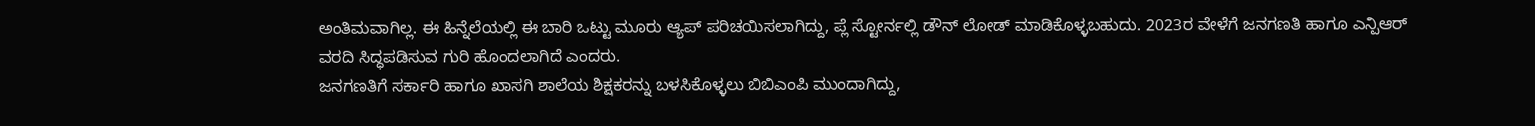ಅಂತಿಮವಾಗಿಲ್ಲ. ಈ ಹಿನ್ನೆಲೆಯಲ್ಲಿ ಈ ಬಾರಿ ಒಟ್ಟು ಮೂರು ಆ್ಯಪ್ ಪರಿಚಯಿಸಲಾಗಿದ್ದು, ಪ್ಲೆ ಸ್ಟೋರ್ನಲ್ಲಿ ಡೌನ್ ಲೋಡ್ ಮಾಡಿಕೊಳ್ಳಬಹುದು. 2023ರ ವೇಳೆಗೆ ಜನಗಣತಿ ಹಾಗೂ ಎನ್ಪಿಆರ್ ವರದಿ ಸಿದ್ಧಪಡಿಸುವ ಗುರಿ ಹೊಂದಲಾಗಿದೆ ಎಂದರು.
ಜನಗಣತಿಗೆ ಸರ್ಕಾರಿ ಹಾಗೂ ಖಾಸಗಿ ಶಾಲೆಯ ಶಿಕ್ಷಕರನ್ನು ಬಳಸಿಕೊಳ್ಳಲು ಬಿಬಿಎಂಪಿ ಮುಂದಾಗಿದ್ದು,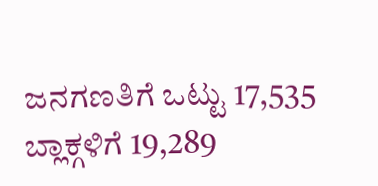ಜನಗಣತಿಗೆ ಒಟ್ಟು 17,535 ಬ್ಲಾಕ್ಗಳಿಗೆ 19,289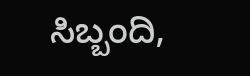ಸಿಬ್ಬಂದಿ,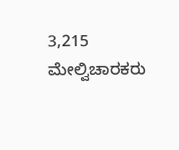3,215 ಮೇಲ್ವಿಚಾರಕರು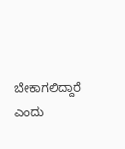ಬೇಕಾಗಲಿದ್ದಾರೆ ಎಂದು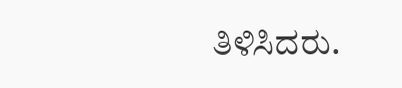ತಿಳಿಸಿದರು.